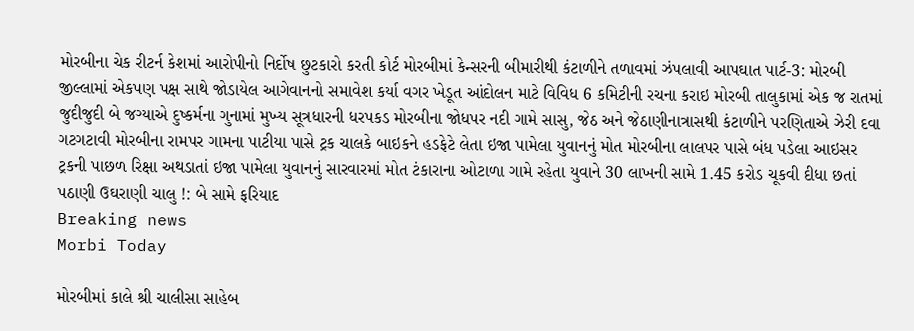મોરબીના ચેક રીટર્ન કેશમાં આરોપીનો નિર્દોષ છુટકારો કરતી કોર્ટ મોરબીમાં કેન્સરની બીમારીથી કંટાળીને તળાવમાં ઝંપલાવી આપઘાત પાર્ટ-3: મોરબી જીલ્લામાં એકપણ પક્ષ સાથે જોડાયેલ આગેવાનનો સમાવેશ કર્યા વગર ખેડૂત આંદોલન માટે વિવિધ 6 કમિટીની રચના કરાઇ મોરબી તાલુકામાં એક જ રાતમાં જુદીજુદી બે જગ્યાએ દુષ્કર્મના ગુનામાં મુખ્ય સૂત્રધારની ધરપકડ મોરબીના જોધપર નદી ગામે સાસુ, જેઠ અને જેઠાણીનાત્રાસથી કંટાળીને પરણિતાએ ઝેરી દવા ગટગટાવી મોરબીના રામપર ગામના પાટીયા પાસે ટ્રક ચાલકે બાઇકને હડફેટે લેતા ઇજા પામેલા યુવાનનું મોત મોરબીના લાલપર પાસે બંધ પડેલા આઇસર ટ્રકની પાછળ રિક્ષા અથડાતાં ઇજા પામેલા યુવાનનું સારવારમાં મોત ટંકારાના ઓટાળા ગામે રહેતા યુવાને 30 લાખની સામે 1.45 કરોડ ચૂકવી દીધા છતાં પઠાણી ઉઘરાણી ચાલુ !: બે સામે ફરિયાદ
Breaking news
Morbi Today

મોરબીમાં કાલે શ્રી ચાલીસા સાહેબ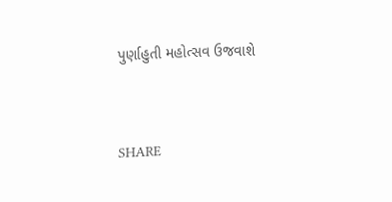પુર્ણાહુતી મહોત્સવ ઉજવાશે


SHARE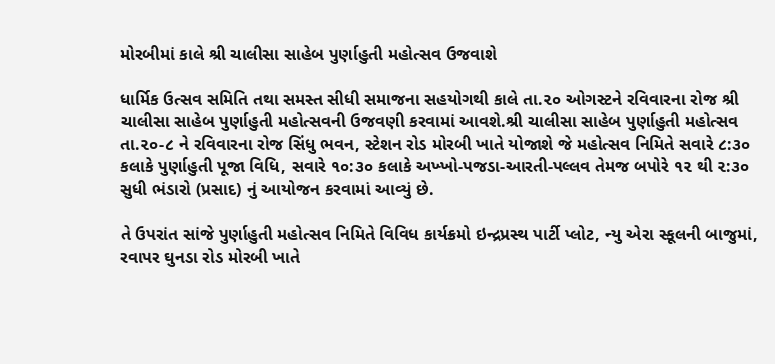મોરબીમાં કાલે શ્રી ચાલીસા સાહેબ પુર્ણાહુતી મહોત્સવ ઉજવાશે

ધાર્મિક ઉત્સવ સમિતિ તથા સમસ્ત સીધી સમાજના સહયોગથી કાલે તા.૨૦ ઓગસ્ટને રવિવારના રોજ શ્રી ચાલીસા સાહેબ પુર્ણાહુતી મહોત્સવની ઉજવણી કરવામાં આવશે.શ્રી ચાલીસા સાહેબ પુર્ણાહુતી મહોત્સવ તા.૨૦-૮ ને રવિવારના રોજ સિંધુ ભવન, સ્ટેશન રોડ મોરબી ખાતે યોજાશે જે મહોત્સવ નિમિતે સવારે ૮:૩૦ કલાકે પુર્ણાહુતી પૂજા વિધિ, સવારે ૧૦:૩૦ કલાકે અખ્ખો-પજડા-આરતી-પલ્લવ તેમજ બપોરે ૧૨ થી ૨:૩૦ સુધી ભંડારો (પ્રસાદ) નું આયોજન કરવામાં આવ્યું છે.

તે ઉપરાંત સાંજે પુર્ણાહુતી મહોત્સવ નિમિતે વિવિધ કાર્યક્રમો ઇન્દ્રપ્રસ્થ પાર્ટી પ્લોટ, ન્યુ એરા સ્કૂલની બાજુમાં, રવાપર ઘુનડા રોડ મોરબી ખાતે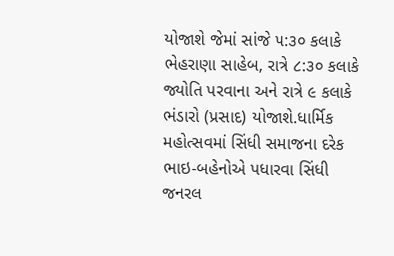યોજાશે જેમાં સાંજે ૫:૩૦ કલાકે ભેહરાણા સાહેબ, રાત્રે ૮:૩૦ કલાકે જ્યોતિ પરવાના અને રાત્રે ૯ કલાકે ભંડારો (પ્રસાદ) યોજાશે.ધાર્મિક મહોત્સવમાં સિંધી સમાજના દરેક ભાઇ-બહેનોએ પધારવા સિંધી જનરલ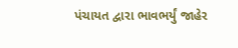પંચાયત દ્વારા ભાવભર્યું જાહેર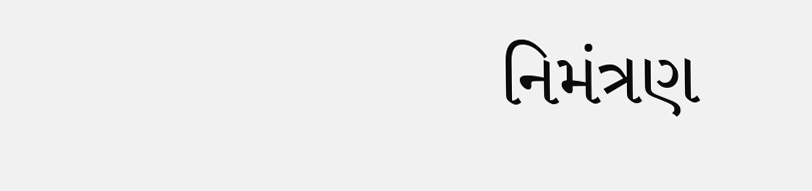નિમંત્રણ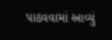પાઠવવામાં આવ્યું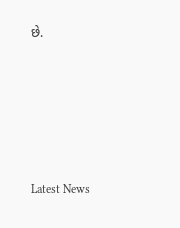છે.






Latest News